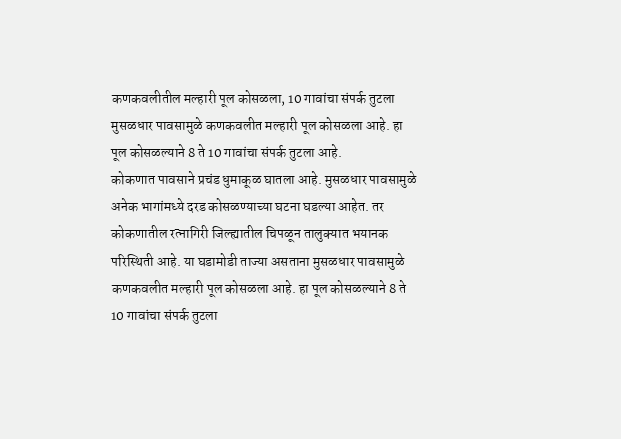कणकवलीतील मल्हारी पूल कोसळला, 10 गावांचा संपर्क तुटला
मुसळधार पावसामुळे कणकवलीत मल्हारी पूल कोसळला आहे. हा पूल कोसळल्याने 8 ते 10 गावांचा संपर्क तुटला आहे.
कोकणात पावसाने प्रचंड धुमाकूळ घातला आहे. मुसळधार पावसामुळे अनेक भागांमध्ये दरड कोसळण्याच्या घटना घडल्या आहेत. तर कोकणातील रत्नागिरी जिल्ह्यातील चिपळून तालुक्यात भयानक परिस्थिती आहे. या घडामोडी ताज्या असताना मुसळधार पावसामुळे कणकवलीत मल्हारी पूल कोसळला आहे. हा पूल कोसळल्याने 8 ते 10 गावांचा संपर्क तुटला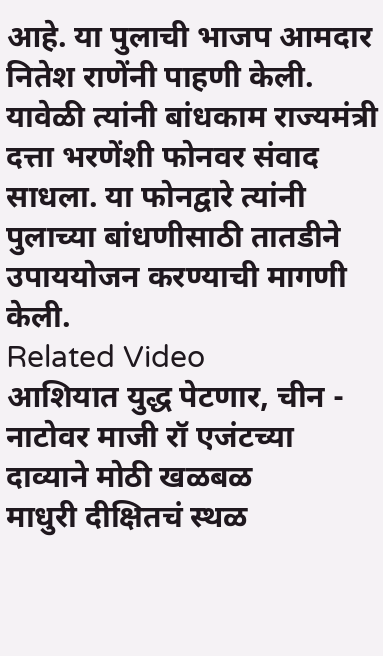आहे. या पुलाची भाजप आमदार नितेश राणेंनी पाहणी केली. यावेळी त्यांनी बांधकाम राज्यमंत्री दत्ता भरणेंशी फोनवर संवाद साधला. या फोनद्वारे त्यांनी पुलाच्या बांधणीसाठी तातडीने उपाययोजन करण्याची मागणी केली.
Related Video
आशियात युद्ध पेटणार, चीन - नाटोवर माजी रॉ एजंटच्या दाव्याने मोठी खळबळ
माधुरी दीक्षितचं स्थळ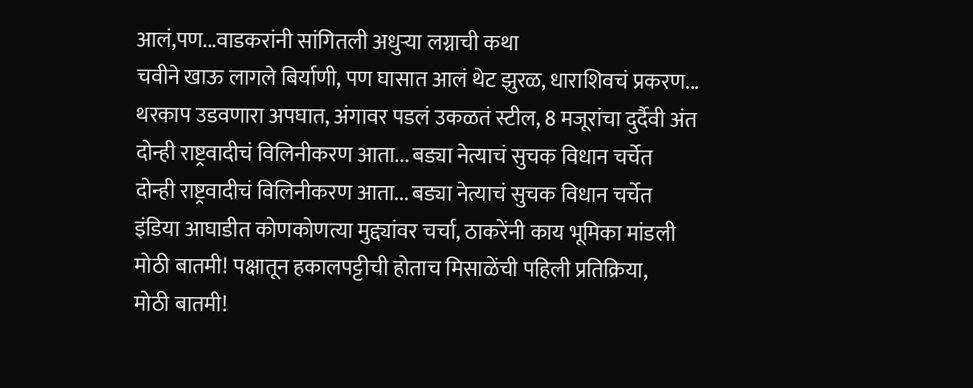आलं,पण...वाडकरांनी सांगितली अधुऱ्या लग्नाची कथा
चवीने खाऊ लागले बिर्याणी, पण घासात आलं थेट झुरळ, धाराशिवचं प्रकरण...
थरकाप उडवणारा अपघात, अंगावर पडलं उकळतं स्टील, 8 मजूरांचा दुर्दैवी अंत
दोन्ही राष्ट्रवादीचं विलिनीकरण आता... बड्या नेत्याचं सुचक विधान चर्चेत
दोन्ही राष्ट्रवादीचं विलिनीकरण आता... बड्या नेत्याचं सुचक विधान चर्चेत
इंडिया आघाडीत कोणकोणत्या मुद्द्यांवर चर्चा, ठाकरेंनी काय भूमिका मांडली
मोठी बातमी! पक्षातून हकालपट्टीची होताच मिसाळेंची पहिली प्रतिक्रिया,
मोठी बातमी!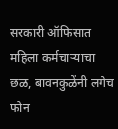सरकारी ऑफिसात महिला कर्मचाऱ्याचा छळ, बावनकुळेंनी लगेच फोन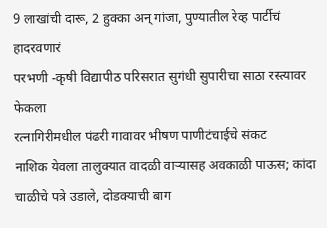9 लाखांची दारू, 2 हुक्का अन् गांजा, पुण्यातील रेव्ह पार्टीचं हादरवणारं
परभणी -कृषी विद्यापीठ परिसरात सुगंधी सुपारीचा साठा रस्त्यावर फेकला
रत्नागिरीमधील पंढरी गावावर भीषण पाणीटंचाईचे संकट
नाशिक येवला तालुक्यात वादळी वाऱ्यासह अवकाळी पाऊस; कांदा चाळीचे पत्रे उडाले, दोडक्याची बाग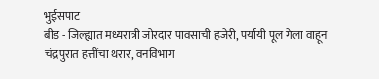भुईसपाट
बीड - जिल्ह्यात मध्यरात्री जोरदार पावसाची हजेरी, पर्यायी पूल गेला वाहून
चंद्रपुरात हत्तींचा थरार, वनविभाग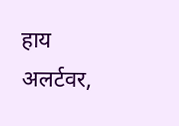हाय अलर्टवर,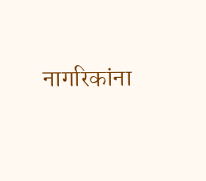नागरिकांना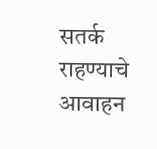सतर्क राहण्याचे आवाहन